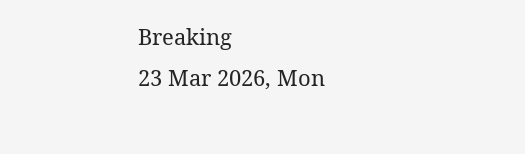Breaking
23 Mar 2026, Mon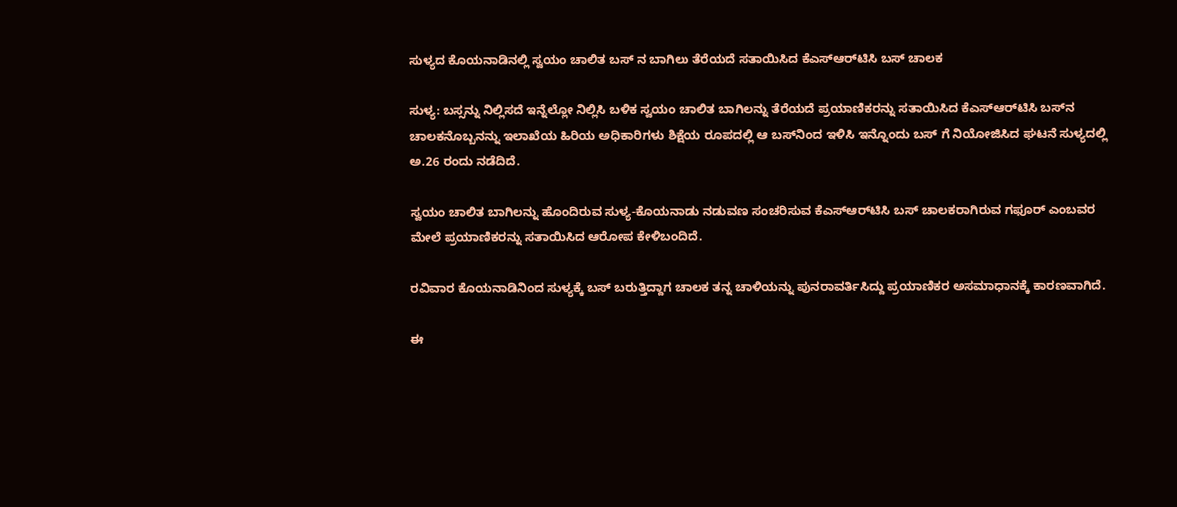ಸುಳ್ಯದ ಕೊಯನಾಡಿನಲ್ಲಿ ಸ್ವಯಂ ಚಾಲಿತ ಬಸ್ ನ ಬಾಗಿಲು ತೆರೆಯದೆ ಸತಾಯಿಸಿದ ಕೆಎಸ್‌ಆರ್‌ಟಿಸಿ ಬಸ್ ಚಾಲಕ

ಸುಳ್ಯ: ಬಸ್ಸನ್ನು ನಿಲ್ಲಿಸದೆ ಇನ್ನೆಲ್ಲೋ ನಿಲ್ಲಿಸಿ ಬಳಿಕ ಸ್ವಯಂ ಚಾಲಿತ ಬಾಗಿಲನ್ನು ತೆರೆಯದೆ ಪ್ರಯಾಣಿಕರನ್ನು ಸತಾಯಿಸಿದ ಕೆಎಸ್‌ಆರ್‌ಟಿಸಿ ಬಸ್‌ನ ಚಾಲಕನೊಬ್ಬನನ್ನು ಇಲಾಖೆಯ ಹಿರಿಯ ಅಧಿಕಾರಿಗಳು ಶಿಕ್ಷೆಯ ರೂಪದಲ್ಲಿ ಆ ಬಸ್‌ನಿಂದ ಇಳಿಸಿ ಇನ್ನೊಂದು ಬಸ್ ಗೆ ನಿಯೋಜಿಸಿದ ಘಟನೆ ಸುಳ್ಯದಲ್ಲಿ ಅ.26 ರಂದು ನಡೆದಿದೆ.

ಸ್ವಯಂ ಚಾಲಿತ ಬಾಗಿಲನ್ನು ಹೊಂದಿರುವ ಸುಳ್ಯ-ಕೊಯನಾಡು ನಡುವಣ ಸಂಚರಿಸುವ ಕೆಎಸ್‌ಆರ್‌ಟಿಸಿ ಬಸ್ ಚಾಲಕರಾಗಿರುವ ಗಫೂರ್ ಎಂಬವರ ಮೇಲೆ ಪ್ರಯಾಣಿಕರನ್ನು ಸತಾಯಿಸಿದ ಆರೋಪ ಕೇಳಿಬಂದಿದೆ.

ರವಿವಾರ ಕೊಯನಾಡಿನಿಂದ ಸುಳ್ಯಕ್ಕೆ ಬಸ್ ಬರುತ್ತಿದ್ದಾಗ ಚಾಲಕ ತನ್ನ ಚಾಳಿಯನ್ನು ಪುನರಾವರ್ತಿಸಿದ್ದು ಪ್ರಯಾಣಿಕರ ಅಸಮಾಧಾನಕ್ಕೆ ಕಾರಣವಾಗಿದೆ.

ಈ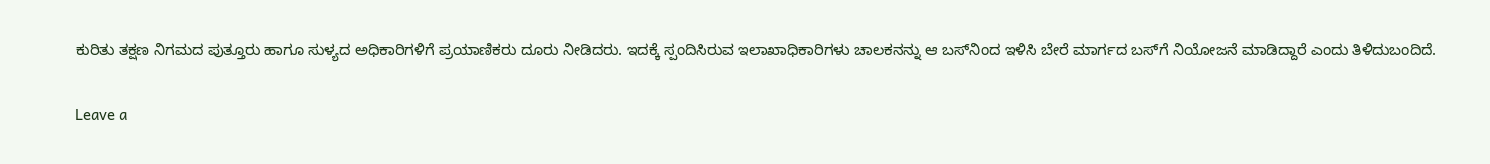ಕುರಿತು ತಕ್ಷಣ ನಿಗಮದ ಪುತ್ತೂರು ಹಾಗೂ ಸುಳ್ಯದ ಅಧಿಕಾರಿಗಳಿಗೆ ಪ್ರಯಾಣಿಕರು ದೂರು ನೀಡಿದರು. ಇದಕ್ಕೆ ಸ್ಪಂದಿಸಿರುವ ಇಲಾಖಾಧಿಕಾರಿಗಳು ಚಾಲಕನನ್ನು ಆ ಬಸ್‌ನಿಂದ ಇಳಿಸಿ ಬೇರೆ ಮಾರ್ಗದ ಬಸ್‌ಗೆ ನಿಯೋಜನೆ ಮಾಡಿದ್ದಾರೆ ಎಂದು ತಿಳಿದುಬಂದಿದೆ.

Leave a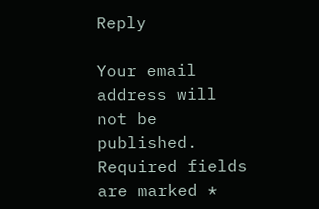Reply

Your email address will not be published. Required fields are marked *